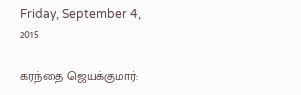Friday, September 4, 2015

கரந்தை ஜெயக்குமார்: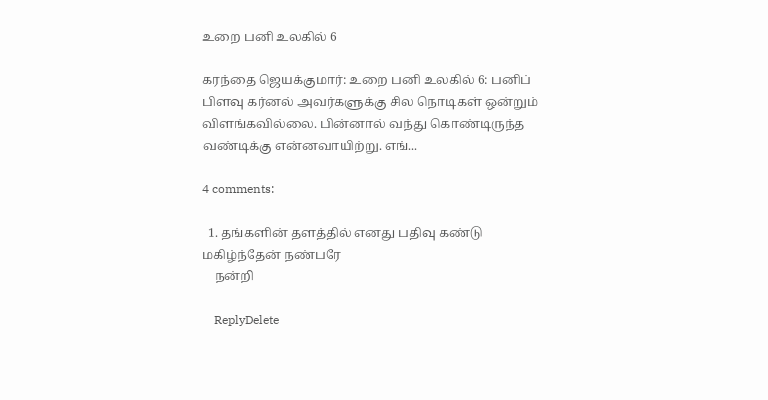உறை பனி உலகில் 6

கரந்தை ஜெயக்குமார்: உறை பனி உலகில் 6: பனிப் பிளவு கர்னல் அவர்களுக்கு சில நொடிகள் ஒன்றும் விளங்கவில்லை. பின்னால் வந்து கொண்டிருந்த வண்டிக்கு என்னவாயிற்று. எங்...

4 comments:

  1. தங்களின் தளத்தில் எனது பதிவு கண்டு மகிழ்ந்தேன் நண்பரே
    நன்றி

    ReplyDelete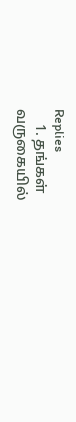Replies
    1. தங்கள் வருகையில்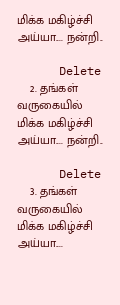மிக்க மகிழ்ச்சி அய்யா.... நன்றி..

      Delete
    2. தங்கள் வருகையில் மிக்க மகிழ்ச்சி அய்யா.... நன்றி..

      Delete
    3. தங்கள் வருகையில் மிக்க மகிழ்ச்சி அய்யா....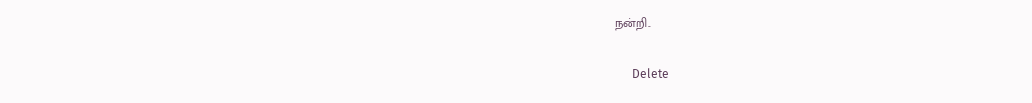நன்றி..

      Delete